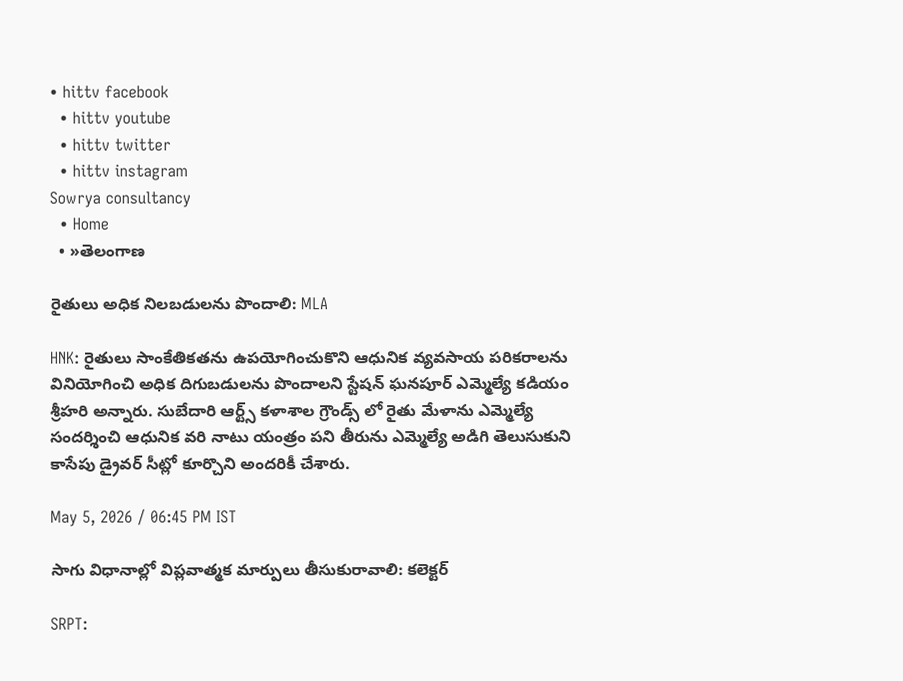• hittv facebook
  • hittv youtube
  • hittv twitter
  • hittv instagram
Sowrya consultancy
  • Home
  • »తెలంగాణ

రైతులు అధిక నిలబడులను పొందాలి: MLA

HNK: రైతులు సాంకేతికతను ఉపయోగించుకొని ఆధునిక వ్యవసాయ పరికరాలను వినియోగించి అధిక దిగుబడులను పొందాలని స్టేషన్ ఘనపూర్ ఎమ్మెల్యే కడియం శ్రీహరి అన్నారు. సుబేదారి ఆర్ట్స్ కళాశాల గ్రౌండ్స్ లో రైతు మేళాను ఎమ్మెల్యే సందర్శించి ఆధునిక వరి నాటు యంత్రం పని తీరును ఎమ్మెల్యే అడిగి తెలుసుకుని కాసేపు డ్రైవర్ సీట్లో కూర్చొని అందరికీ చేశారు.

May 5, 2026 / 06:45 PM IST

సాగు విధానాల్లో విప్లవాత్మక మార్పులు తీసుకురావాలి: కలెక్టర్

SRPT: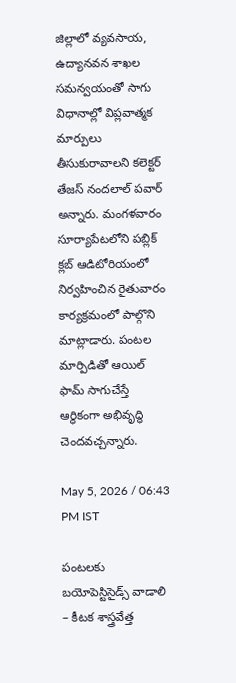జిల్లాలో వ్యవసాయ, ఉద్యానవన శాఖల సమన్వయంతో సాగు విధానాల్లో విప్లవాత్మక మార్పులు తీసుకురావాలని కలెక్టర్ తేజస్ నందలాల్ పవార్ అన్నారు. మంగళవారం సూర్యాపేటలోని పబ్లిక్ క్లబ్ ఆడిటోరియంలో నిర్వహించిన రైతువారం కార్యక్రమంలో పాల్గొని మాట్లాడారు. పంటల మార్పిడితో ఆయిల్ ఫామ్ సాగుచేస్తే ఆర్థికంగా అభివృద్ధి చెందవచ్చన్నారు.

May 5, 2026 / 06:43 PM IST

పంటలకు బయోపెస్టిసైడ్స్‌ వాడాలి – కీటక శాస్త్రవేత్త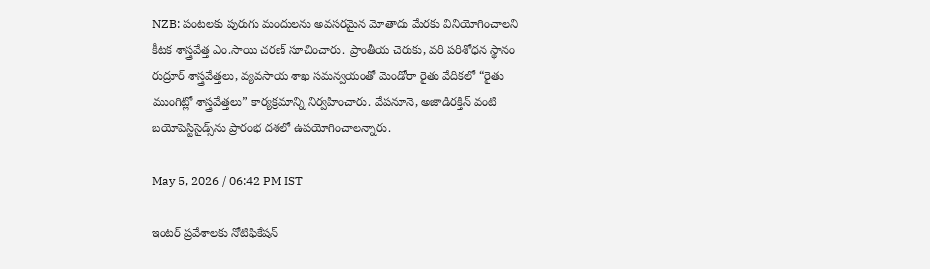NZB: పంటలకు పురుగు మందులను అవసరమైన మోతాదు మేరకు వినియోగించాలని కీటక శాస్త్రవేత్త ఎం.సాయి చరణ్ సూచించారు. ప్రాంతీయ చెరుకు, వరి పరిశోధన స్థానం రుద్రూర్ శాస్త్రవేత్తలు, వ్యవసాయ శాఖ సమన్వయంతో మెండోరా రైతు వేదికలో “రైతు ముంగిట్లో శాస్త్రవేత్తలు” కార్యక్రమాన్ని నిర్వహించారు. వేపనూనె, అజాడిరక్తిన్ వంటి బయోపెస్టిసైడ్స్‌ను ప్రారంభ దశలో ఉపయోగించాలన్నారు.

May 5, 2026 / 06:42 PM IST

ఇంటర్ ప్రవేశాలకు నోటిఫికేషన్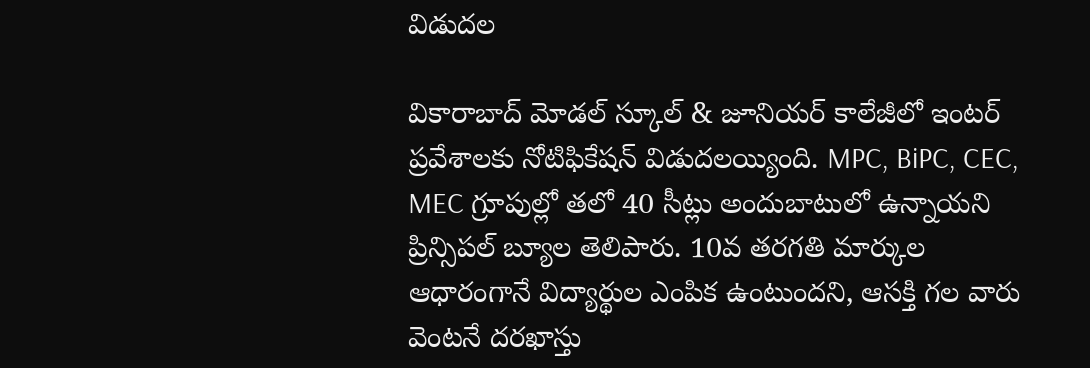విడుదల

వికారాబాద్ మోడల్ స్కూల్ & జూనియర్ కాలేజీలో ఇంటర్ ప్రవేశాలకు నోటిఫికేషన్ విడుదలయ్యింది. MPC, BiPC, CEC, MEC గ్రూపుల్లో తలో 40 సీట్లు అందుబాటులో ఉన్నాయని ప్రిన్సిపల్ బ్యూల తెలిపారు. 10వ తరగతి మార్కుల ఆధారంగానే విద్యార్థుల ఎంపిక ఉంటుందని, ఆసక్తి గల వారు వెంటనే దరఖాస్తు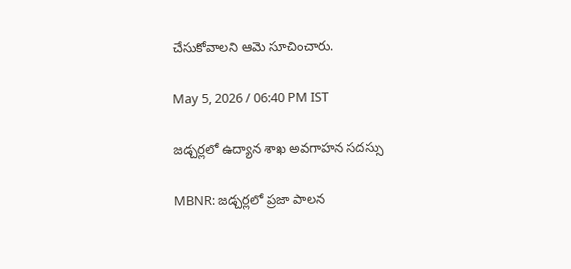చేసుకోవాలని ఆమె సూచించారు.

May 5, 2026 / 06:40 PM IST

జడ్చర్లలో ఉద్యాన శాఖ అవగాహన సదస్సు

MBNR: జడ్చర్లలో ప్రజా పాలన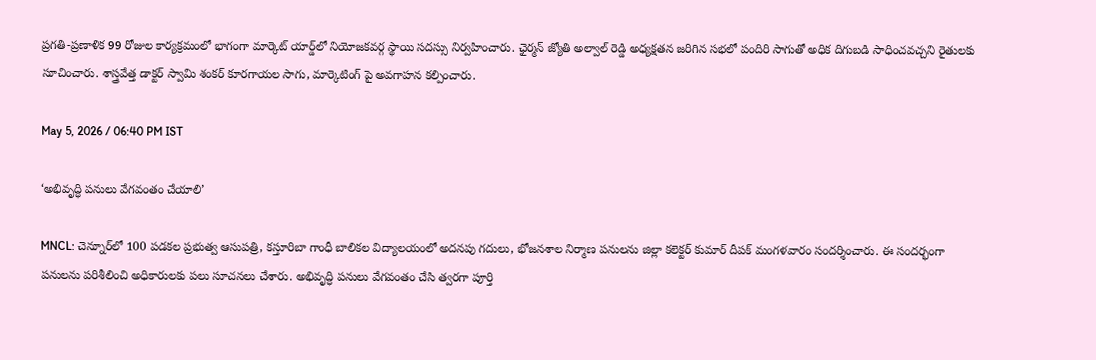ప్రగతి-ప్రణాళిక 99 రోజుల కార్యక్రమంలో భాగంగా మార్కెట్ యార్డ్‌లో నియోజకవర్గ స్థాయి సదస్సు నిర్వహించారు. ఛైర్మన్ జ్యోతి అల్వాల్ రెడ్డి అధ్యక్షతన జరిగిన సభలో పందిరి సాగుతో అధిక దిగుబడి సాధించవచ్చని రైతులకు సూచించారు. శాస్త్రవేత్త డాక్టర్ స్వామి శంకర్ కూరగాయల సాగు, మార్కెటింగ్ పై అవగాహన కల్పించారు.

May 5, 2026 / 06:40 PM IST

‘అభివృద్ధి పనులు వేగవంతం చేయాలి’

MNCL: చెన్నూర్‌లో 100 పడకల ప్రభుత్వ ఆసుపత్రి, కస్తూరిబా గాంధీ బాలికల విద్యాలయంలో అదనపు గదులు, భోజనశాల నిర్మాణ పనులను జిల్లా కలెక్టర్ కుమార్ దీపక్ మంగళవారం సందర్శించారు. ఈ సందర్భంగా పనులను పరిశీలించి అధికారులకు పలు సూచనలు చేశారు. అభివృద్ధి పనులు వేగవంతం చేసి త్వరగా పూర్తి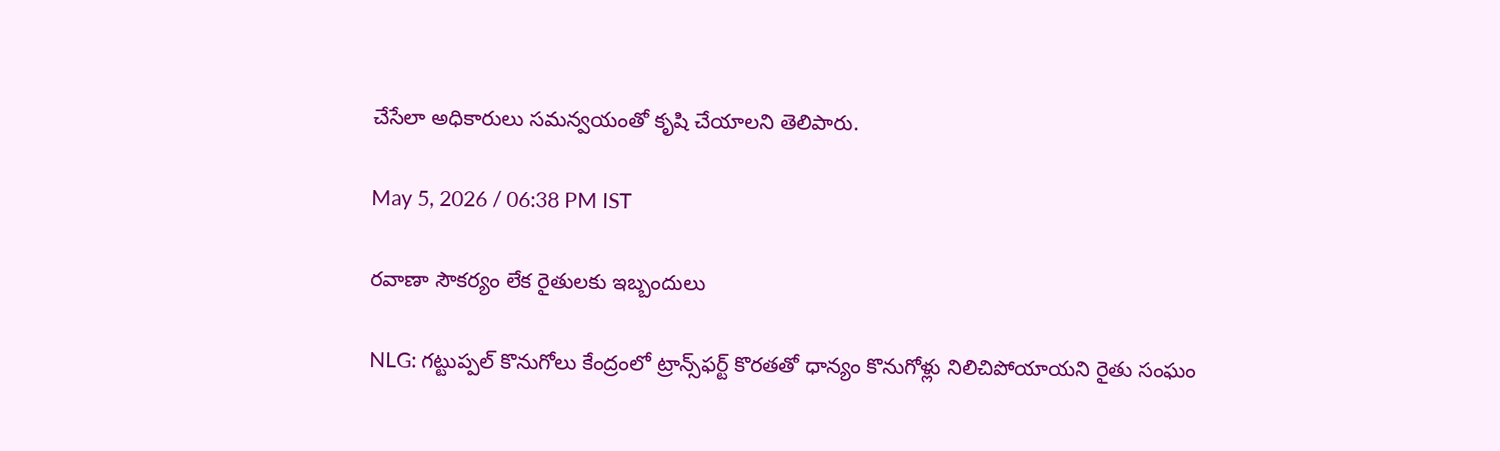చేసేలా అధికారులు సమన్వయంతో కృషి చేయాలని తెలిపారు.

May 5, 2026 / 06:38 PM IST

రవాణా సౌకర్యం లేక రైతులకు ఇబ్బందులు

NLG: గట్టుప్పల్ కొనుగోలు కేంద్రంలో ట్రాన్స్‌ఫర్ట్ కొరతతో ధాన్యం కొనుగోళ్లు నిలిచిపోయాయని రైతు సంఘం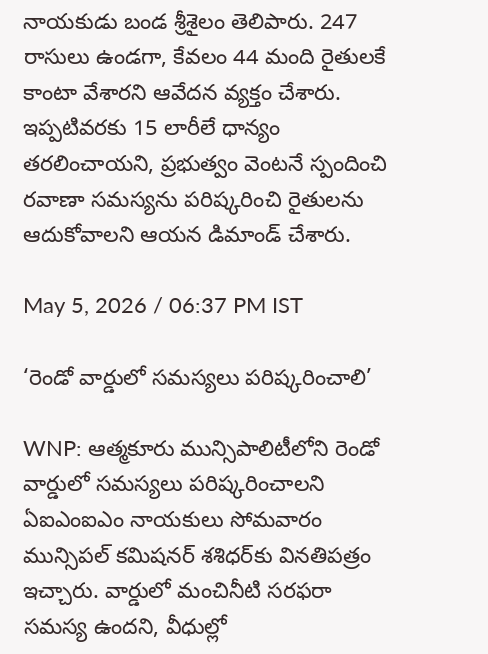నాయకుడు బండ శ్రీశైలం తెలిపారు. 247 రాసులు ఉండగా, కేవలం 44 మంది రైతులకే కాంటా వేశారని ఆవేదన వ్యక్తం చేశారు. ఇప్పటివరకు 15 లారీలే ధాన్యం తరలించాయని, ప్రభుత్వం వెంటనే స్పందించి రవాణా సమస్యను పరిష్కరించి రైతులను ఆదుకోవాలని ఆయన డిమాండ్ చేశారు.

May 5, 2026 / 06:37 PM IST

‘రెండో వార్డులో సమస్యలు పరిష్కరించాలి’

WNP: ఆత్మకూరు మున్సిపాలిటీలోని రెండో వార్డులో సమస్యలు పరిష్కరించాలని ఏఐఎంఐఎం నాయకులు సోమవారం మున్సిపల్ కమిషనర్ శశిధర్‌కు వినతిపత్రం ఇచ్చారు. వార్డులో మంచినీటి సరఫరా సమస్య ఉందని, వీధుల్లో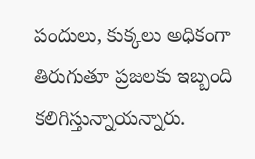పందులు, కుక్కలు అధికంగా తిరుగుతూ ప్రజలకు ఇబ్బంది కలిగిస్తున్నాయన్నారు.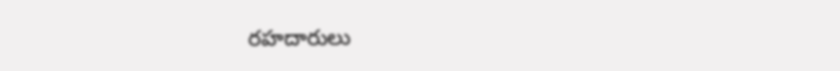రహదారులు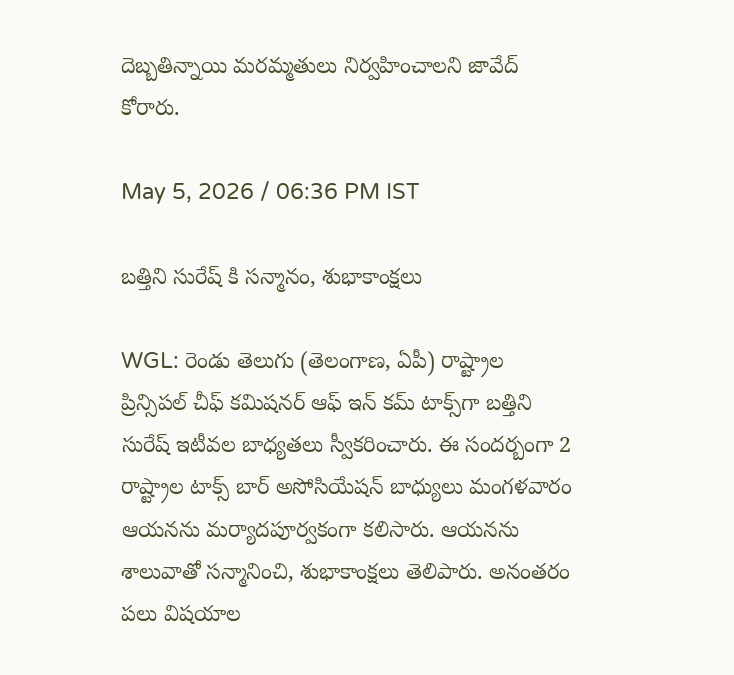దెబ్బతిన్నాయి మరమ్మతులు నిర్వహించాలని జావేద్ కోరారు.

May 5, 2026 / 06:36 PM IST

బత్తిని సురేష్ కి సన్మానం, శుభాకాంక్షలు

WGL: రెండు తెలుగు (తెలంగాణ, ఏపీ) రాష్ట్రాల ప్రిన్సిపల్ చీఫ్ కమిషనర్ ఆఫ్ ఇన్ కమ్ టాక్స్‌గా బత్తిని సురేష్ ఇటీవల బాధ్యతలు స్వీకరించారు. ఈ సందర్బంగా 2 రాష్ట్రాల టాక్స్ బార్ అసోసియేషన్ బాధ్యులు మంగళవారం ఆయనను మర్యాదపూర్వకంగా కలిసారు. ఆయనను శాలువాతో సన్మానించి, శుభాకాంక్షలు తెలిపారు. అనంతరం పలు విషయాల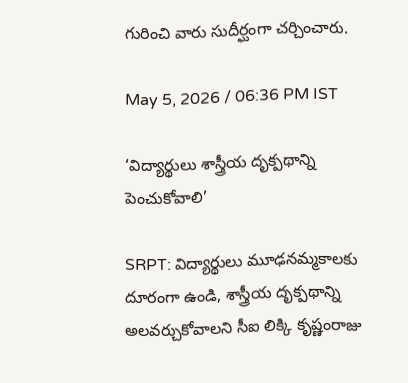గురించి వారు సుదీర్ఘంగా చర్చించారు.

May 5, 2026 / 06:36 PM IST

‘విద్యార్థులు శాస్త్రీయ దృక్పథాన్ని పెంచుకోవాలి’

SRPT: విద్యార్థులు మూఢనమ్మకాలకు దూరంగా ఉండి, శాస్త్రీయ దృక్పథాన్ని అలవర్చుకోవాలని సీఐ లిక్కి కృష్ణంరాజు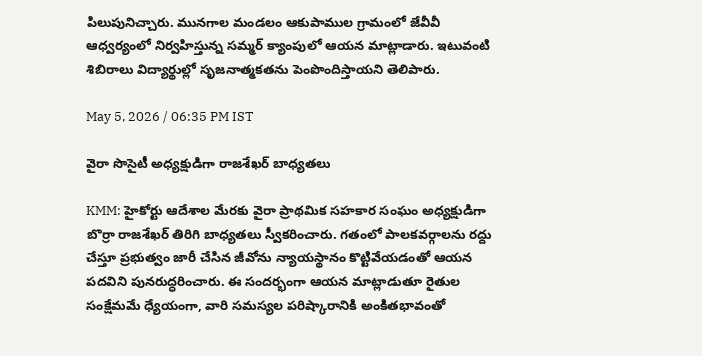పిలుపునిచ్చారు. మునగాల మండలం ఆకుపాముల గ్రామంలో జేవీవీ ఆధ్వర్యంలో నిర్వహిస్తున్న సమ్మర్ క్యాంపులో ఆయన మాట్లాడారు. ఇటువంటి శిబిరాలు విద్యార్థుల్లో సృజనాత్మకతను పెంపొందిస్తాయని తెలిపారు.

May 5, 2026 / 06:35 PM IST

వైరా సొసైటీ అధ్యక్షుడిగా రాజశేఖర్‌ బాధ్యతలు

KMM: హైకోర్టు ఆదేశాల మేరకు వైరా ప్రాథమిక సహకార సంఘం అధ్యక్షుడిగా బొర్రా రాజశేఖర్‌ తిరిగి బాధ్యతలు స్వీకరించారు. గతంలో పాలకవర్గాలను రద్దు చేస్తూ ప్రభుత్వం జారీ చేసిన జీవోను న్యాయస్థానం కొట్టివేయడంతో ఆయన పదవిని పునరుద్ధరించారు. ఈ సందర్భంగా ఆయన మాట్లాడుతూ రైతుల సంక్షేమమే ధ్యేయంగా, వారి సమస్యల పరిష్కారానికి అంకితభావంతో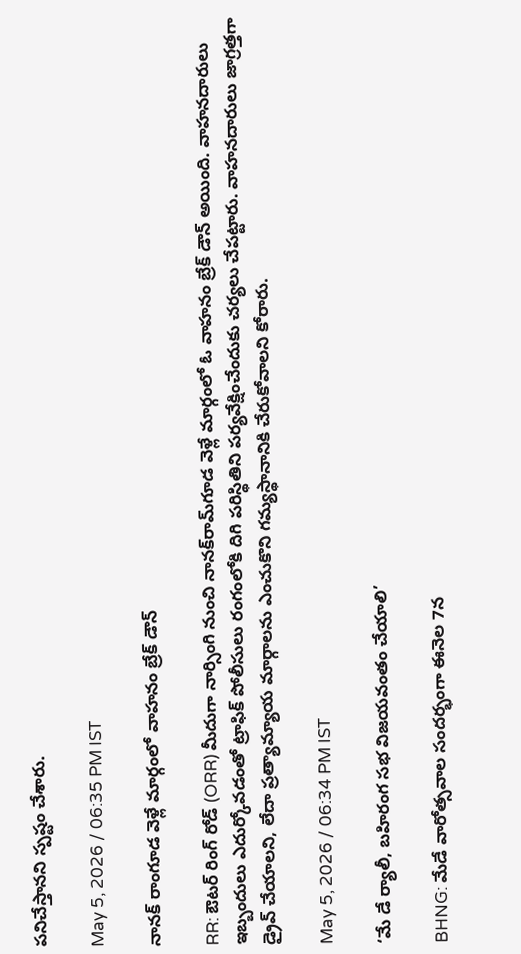పనిచేస్తానని స్పష్టం చేశారు.

May 5, 2026 / 06:35 PM IST

నానక్ రాంగూడ వెళ్లే మార్గంలో వాహనం బ్రేక్ డౌన్

RR: ఔటర్ రింగ్ రోడ్ (ORR) మీదుగా నార్సింగి నుంచి నానక్‌రామ్‌గూడ వెళ్లే మార్గంలో ఓ వాహనం బ్రేక్ డౌన్ అయింది. వాహనదారులు ఇబ్బందులు ఎదుర్కోవడంతో ట్రాఫిక్ పోలీసులు రంగంలోకి దిగి పరిస్థితిని పర్యవేక్షించేందుకు చర్యలు చేపట్టారు. వాహనదారులు జాగ్రత్తగా డ్రైవ్ చేయాలని, లేదా ప్రత్యామ్యాయ మార్గాలను ఎంచుకొని గమ్యస్థానానికి చేరుకోవాలని కోరారు.

May 5, 2026 / 06:34 PM IST

‘మే డే ర్యాలీ, బహిరంగ సభ విజయవంతం చేయాలి’

BHNG: మేడే వారోత్సవాల సందర్భంగా ఈనెల 7న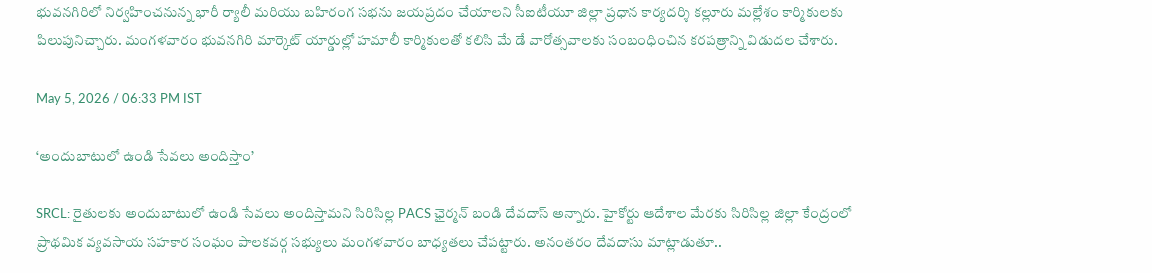భువనగిరిలో నిర్వహించనున్న భారీ ర్యాలీ మరియు బహిరంగ సభను జయప్రదం చేయాలని సీఐటీయూ జిల్లా ప్రధాన కార్యదర్శి కల్లూరు మల్లేశం కార్మికులకు పిలుపునిచ్చారు. మంగళవారం భువనగిరి మార్కెట్ యార్డుల్లో హమాలీ కార్మికులతో కలిసి మే డే వారోత్సవాలకు సంబంధించిన కరపత్రాన్ని విడుదల చేశారు.

May 5, 2026 / 06:33 PM IST

‘అందుబాటులో ఉండి సేవలు అందిస్తాం’

SRCL: రైతులకు అందుబాటులో ఉండి సేవలు అందిస్తామని సిరిసిల్ల PACS ఛైర్మన్ బండి దేవదాస్ అన్నారు. హైకోర్టు ఆదేశాల మేరకు సిరిసిల్ల జిల్లా కేంద్రంలో ప్రాథమిక వ్యవసాయ సహకార సంఘం పాలకవర్గ సభ్యులు మంగళవారం బాధ్యతలు చేపట్టారు. అనంతరం దేవదాసు మాట్లాడుతూ..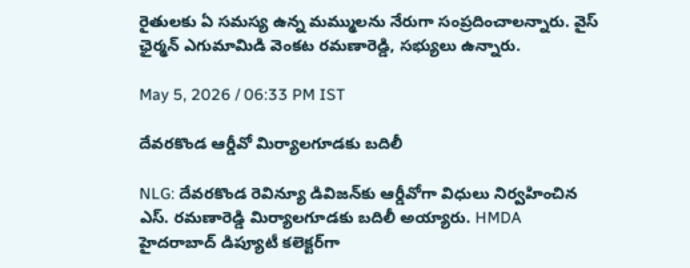రైతులకు ఏ సమస్య ఉన్న మమ్ములను నేరుగా సంప్రదించాలన్నారు. వైస్ ఛైర్మన్ ఎగుమామిడి వెంకట రమణారెడ్డి, సభ్యులు ఉన్నారు.

May 5, 2026 / 06:33 PM IST

దేవరకొండ ఆర్డీవో మిర్యాలగూడకు బదిలీ

NLG: దేవరకొండ రెవిన్యూ డివిజన్‌కు ఆర్డీవోగా విధులు నిర్వహించిన ఎస్. రమణారెడ్డి మిర్యాలగూడకు బదిలీ అయ్యారు. HMDA హైదరాబాద్ డిప్యూటీ కలెక్టర్‌గా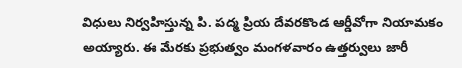విధులు నిర్వహిస్తున్న పి. పద్మ ప్రియ దేవరకొండ ఆర్డీవో‌గా నియామకం అయ్యారు. ఈ మేరకు ప్రభుత్వం మంగళవారం ఉత్తర్వులు జారీ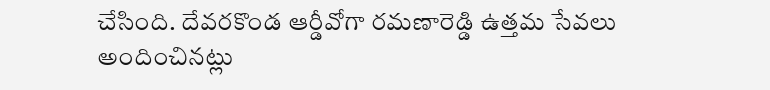చేసింది. దేవరకొండ ఆర్డీవోగా రమణారెడ్డి ఉత్తమ సేవలు అందించినట్లు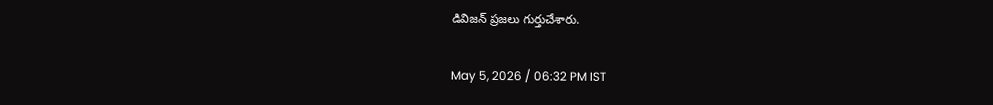డివిజన్ ప్రజలు గుర్తుచేశారు.

May 5, 2026 / 06:32 PM IST